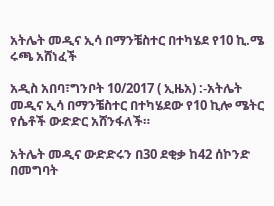አትሌት መዲና ኢሳ በማንቼስተር በተካሄደ የ10 ኪ.ሜ ሩጫ አሸነፈች

አዲስ አበባ፣ግንቦት 10/2017 ( ኢዜአ) :-አትሌት መዲና ኢሳ በማንቼስተር በተካሄደው የ10 ኪሎ ሜትር የሴቶች ውድድር አሸንፋለች።

አትሌት መዲና ውድድሩን በ30 ደቂቃ ከ42 ሰኮንድ በመግባት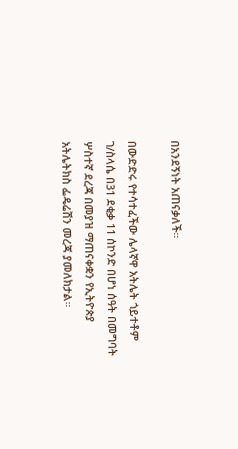በአንደኝነት አጠናቃለች።

በውድድሩ የተሳተፈችው ሌላኛዋ አትሌት ጎይተቶም ገ/ስላሴ በ31 ደቂቃ 11 ሰኮንድ በሆነ ሰዓት በመግባት ሦስተኛ ደረጃ በመያዝ ማጠናቀቋን የኢትዮጵያ አትሌትክስ ፌዴሬሽን መረጃ ያመለክታል።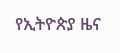የኢትዮጵያ ዜና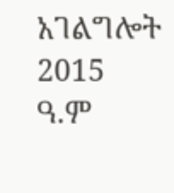አገልግሎት
2015
ዓ.ም